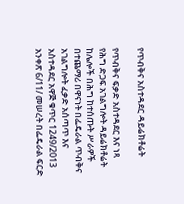የጥብቅና አስተዳደር ዳይሬክቶሬት

የጥብቅና ፍቃድ አስተዳደር እና ነጻ የሕግ ድጋፍ አገልግሎት ዳይሬክቶሬት ከሌሎች በሕግ ከተሰጡት ሥራዎች በተጨማሪ በዋናነት በፌዴራል ጥብቅና አገልግሎት ፈቃድ አሰጣጥ እና አስተዳደር አዋጅ ቁጥር 1249/2013 አንቀጽ 6/11/ መሠረት በፌዴራል ፍርድ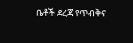ቤቶች ደረጃ የጥብቅና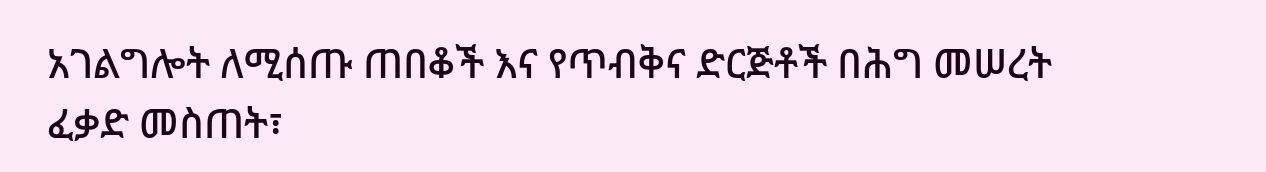አገልግሎት ለሚሰጡ ጠበቆች እና የጥብቅና ድርጅቶች በሕግ መሠረት ፈቃድ መስጠት፣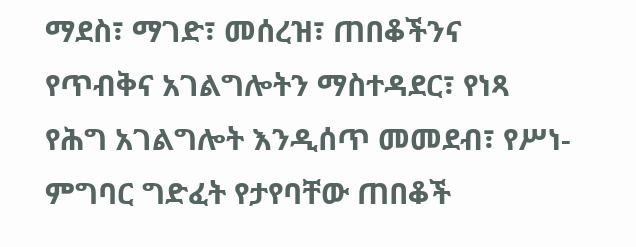ማደስ፣ ማገድ፣ መሰረዝ፣ ጠበቆችንና የጥብቅና አገልግሎትን ማስተዳደር፣ የነጻ የሕግ አገልግሎት እንዲሰጥ መመደብ፣ የሥነ-ምግባር ግድፈት የታየባቸው ጠበቆች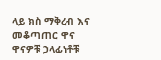ላይ ክስ ማቅረብ እና መቆጣጠር ዋና ዋናዎቹ ኃላፊነቶቹ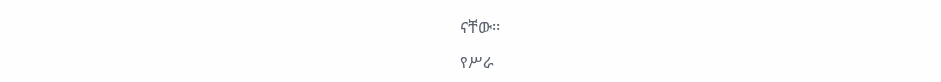ናቸው፡፡

የሥራ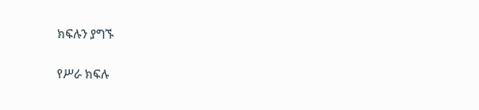ክፍሉን ያግኙ

የሥራ ክፍሉ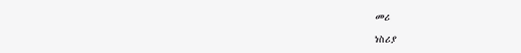መሪ

ነስሪያ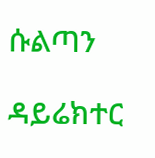ሱልጣን

ዳይሬክተር